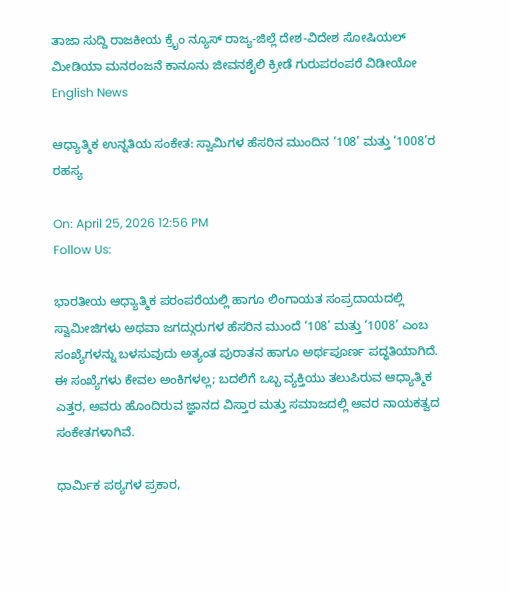ತಾಜಾ ಸುದ್ದಿ ರಾಜಕೀಯ ಕ್ರೈಂ ನ್ಯೂಸ್ ರಾಜ್ಯ-ಜಿಲ್ಲೆ ದೇಶ-ವಿದೇಶ ಸೋಷಿಯಲ್ ಮೀಡಿಯಾ ಮನರಂಜನೆ ಕಾನೂನು ಜೀವನಶೈಲಿ ಕ್ರೀಡೆ ಗುರುಪರಂಪರೆ ವಿಡೀಯೋ English News

ಆಧ್ಯಾತ್ಮಿಕ ಉನ್ನತಿಯ ಸಂಕೇತ: ಸ್ವಾಮಿಗಳ ಹೆಸರಿನ ಮುಂದಿನ ‘108’ ಮತ್ತು ‘1008’ರ ರಹಸ್ಯ

On: April 25, 2026 12:56 PM
Follow Us:

ಭಾರತೀಯ ಆಧ್ಯಾತ್ಮಿಕ ಪರಂಪರೆಯಲ್ಲಿ ಹಾಗೂ ಲಿಂಗಾಯತ ಸಂಪ್ರದಾಯದಲ್ಲಿ ಸ್ವಾಮೀಜಿಗಳು ಅಥವಾ ಜಗದ್ಗುರುಗಳ ಹೆಸರಿನ ಮುಂದೆ ‘108’ ಮತ್ತು ‘1008’ ಎಂಬ ಸಂಖ್ಯೆಗಳನ್ನು ಬಳಸುವುದು ಅತ್ಯಂತ ಪುರಾತನ ಹಾಗೂ ಅರ್ಥಪೂರ್ಣ ಪದ್ಧತಿಯಾಗಿದೆ. ಈ ಸಂಖ್ಯೆಗಳು ಕೇವಲ ಅಂಕಿಗಳಲ್ಲ; ಬದಲಿಗೆ ಒಬ್ಬ ವ್ಯಕ್ತಿಯು ತಲುಪಿರುವ ಆಧ್ಯಾತ್ಮಿಕ ಎತ್ತರ, ಅವರು ಹೊಂದಿರುವ ಜ್ಞಾನದ ವಿಸ್ತಾರ ಮತ್ತು ಸಮಾಜದಲ್ಲಿ ಅವರ ನಾಯಕತ್ವದ ಸಂಕೇತಗಳಾಗಿವೆ.

ಧಾರ್ಮಿಕ ಪಠ್ಯಗಳ ಪ್ರಕಾರ,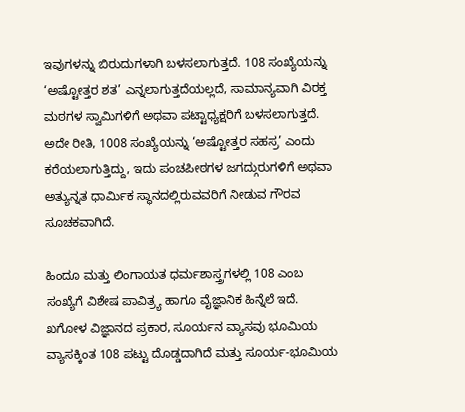ಇವುಗಳನ್ನು ಬಿರುದುಗಳಾಗಿ ಬಳಸಲಾಗುತ್ತದೆ. 108 ಸಂಖ್ಯೆಯನ್ನು ‘ಅಷ್ಟೋತ್ತರ ಶತ’ ಎನ್ನಲಾಗುತ್ತದೆಯಲ್ಲದೆ, ಸಾಮಾನ್ಯವಾಗಿ ವಿರಕ್ತ ಮಠಗಳ ಸ್ವಾಮಿಗಳಿಗೆ ಅಥವಾ ಪಟ್ಟಾಧ್ಯಕ್ಷರಿಗೆ ಬಳಸಲಾಗುತ್ತದೆ. ಅದೇ ರೀತಿ, 1008 ಸಂಖ್ಯೆಯನ್ನು ‘ಅಷ್ಟೋತ್ತರ ಸಹಸ್ರ’ ಎಂದು ಕರೆಯಲಾಗುತ್ತಿದ್ದು, ಇದು ಪಂಚಪೀಠಗಳ ಜಗದ್ಗುರುಗಳಿಗೆ ಅಥವಾ ಅತ್ಯುನ್ನತ ಧಾರ್ಮಿಕ ಸ್ಥಾನದಲ್ಲಿರುವವರಿಗೆ ನೀಡುವ ಗೌರವ ಸೂಚಕವಾಗಿದೆ.

ಹಿಂದೂ ಮತ್ತು ಲಿಂಗಾಯತ ಧರ್ಮಶಾಸ್ತ್ರಗಳಲ್ಲಿ 108 ಎಂಬ ಸಂಖ್ಯೆಗೆ ವಿಶೇಷ ಪಾವಿತ್ರ್ಯ ಹಾಗೂ ವೈಜ್ಞಾನಿಕ ಹಿನ್ನೆಲೆ ಇದೆ. ಖಗೋಳ ವಿಜ್ಞಾನದ ಪ್ರಕಾರ, ಸೂರ್ಯನ ವ್ಯಾಸವು ಭೂಮಿಯ ವ್ಯಾಸಕ್ಕಿಂತ 108 ಪಟ್ಟು ದೊಡ್ಡದಾಗಿದೆ ಮತ್ತು ಸೂರ್ಯ-ಭೂಮಿಯ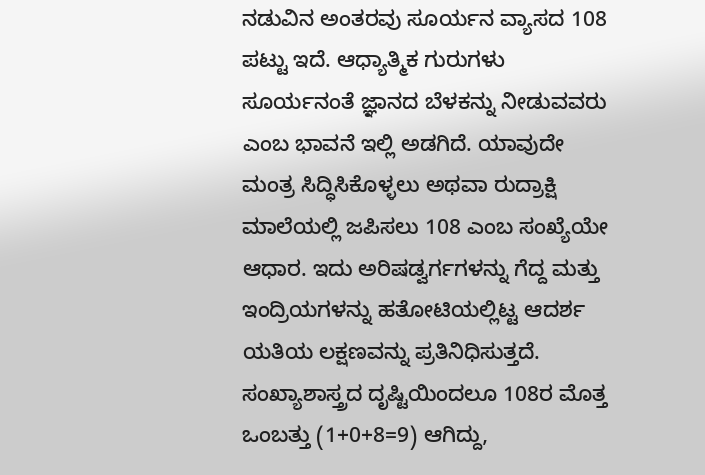ನಡುವಿನ ಅಂತರವು ಸೂರ್ಯನ ವ್ಯಾಸದ 108 ಪಟ್ಟು ಇದೆ. ಆಧ್ಯಾತ್ಮಿಕ ಗುರುಗಳು ಸೂರ್ಯನಂತೆ ಜ್ಞಾನದ ಬೆಳಕನ್ನು ನೀಡುವವರು ಎಂಬ ಭಾವನೆ ಇಲ್ಲಿ ಅಡಗಿದೆ. ಯಾವುದೇ ಮಂತ್ರ ಸಿದ್ಧಿಸಿಕೊಳ್ಳಲು ಅಥವಾ ರುದ್ರಾಕ್ಷಿ ಮಾಲೆಯಲ್ಲಿ ಜಪಿಸಲು 108 ಎಂಬ ಸಂಖ್ಯೆಯೇ ಆಧಾರ. ಇದು ಅರಿಷಡ್ವರ್ಗಗಳನ್ನು ಗೆದ್ದ ಮತ್ತು ಇಂದ್ರಿಯಗಳನ್ನು ಹತೋಟಿಯಲ್ಲಿಟ್ಟ ಆದರ್ಶ ಯತಿಯ ಲಕ್ಷಣವನ್ನು ಪ್ರತಿನಿಧಿಸುತ್ತದೆ. ಸಂಖ್ಯಾಶಾಸ್ತ್ರದ ದೃಷ್ಟಿಯಿಂದಲೂ 108ರ ಮೊತ್ತ ಒಂಬತ್ತು (1+0+8=9) ಆಗಿದ್ದು,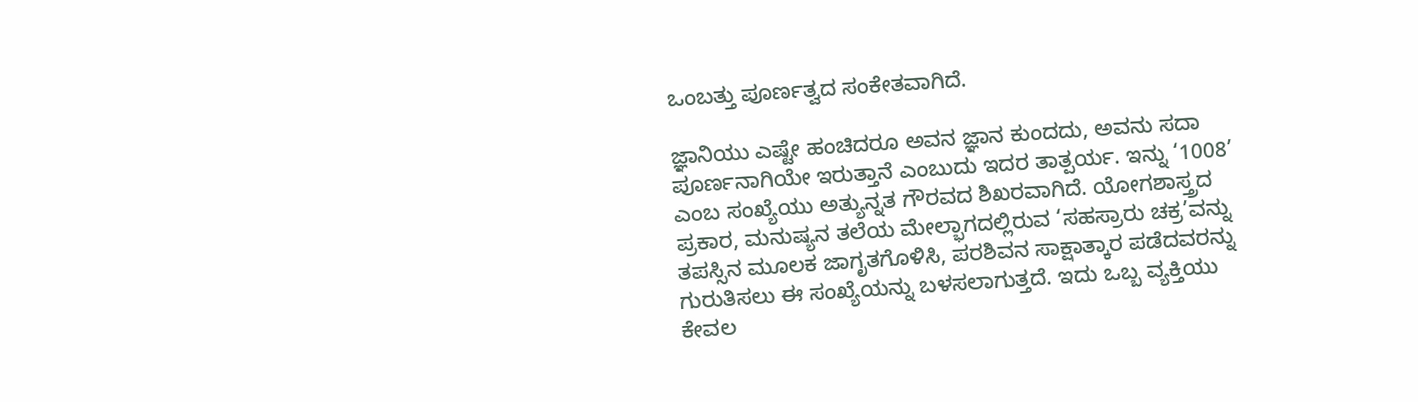ಒಂಬತ್ತು ಪೂರ್ಣತ್ವದ ಸಂಕೇತವಾಗಿದೆ.

ಜ್ಞಾನಿಯು ಎಷ್ಟೇ ಹಂಚಿದರೂ ಅವನ ಜ್ಞಾನ ಕುಂದದು, ಅವನು ಸದಾ ಪೂರ್ಣನಾಗಿಯೇ ಇರುತ್ತಾನೆ ಎಂಬುದು ಇದರ ತಾತ್ಪರ್ಯ. ಇನ್ನು ‘1008’ ಎಂಬ ಸಂಖ್ಯೆಯು ಅತ್ಯುನ್ನತ ಗೌರವದ ಶಿಖರವಾಗಿದೆ. ಯೋಗಶಾಸ್ತ್ರದ ಪ್ರಕಾರ, ಮನುಷ್ಯನ ತಲೆಯ ಮೇಲ್ಭಾಗದಲ್ಲಿರುವ ‘ಸಹಸ್ರಾರು ಚಕ್ರ’ವನ್ನು ತಪಸ್ಸಿನ ಮೂಲಕ ಜಾಗೃತಗೊಳಿಸಿ, ಪರಶಿವನ ಸಾಕ್ಷಾತ್ಕಾರ ಪಡೆದವರನ್ನು ಗುರುತಿಸಲು ಈ ಸಂಖ್ಯೆಯನ್ನು ಬಳಸಲಾಗುತ್ತದೆ. ಇದು ಒಬ್ಬ ವ್ಯಕ್ತಿಯು ಕೇವಲ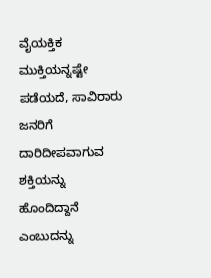ವೈಯಕ್ತಿಕ ಮುಕ್ತಿಯನ್ನಷ್ಟೇ ಪಡೆಯದೆ, ಸಾವಿರಾರು ಜನರಿಗೆ ದಾರಿದೀಪವಾಗುವ ಶಕ್ತಿಯನ್ನು ಹೊಂದಿದ್ದಾನೆ ಎಂಬುದನ್ನು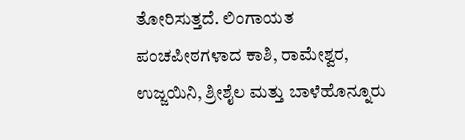ತೋರಿಸುತ್ತದೆ. ಲಿಂಗಾಯತ ಪಂಚಪೀಠಗಳಾದ ಕಾಶಿ, ರಾಮೇಶ್ವರ, ಉಜ್ಜಯಿನಿ, ಶ್ರೀಶೈಲ ಮತ್ತು ಬಾಳೆಹೊನ್ನೂರು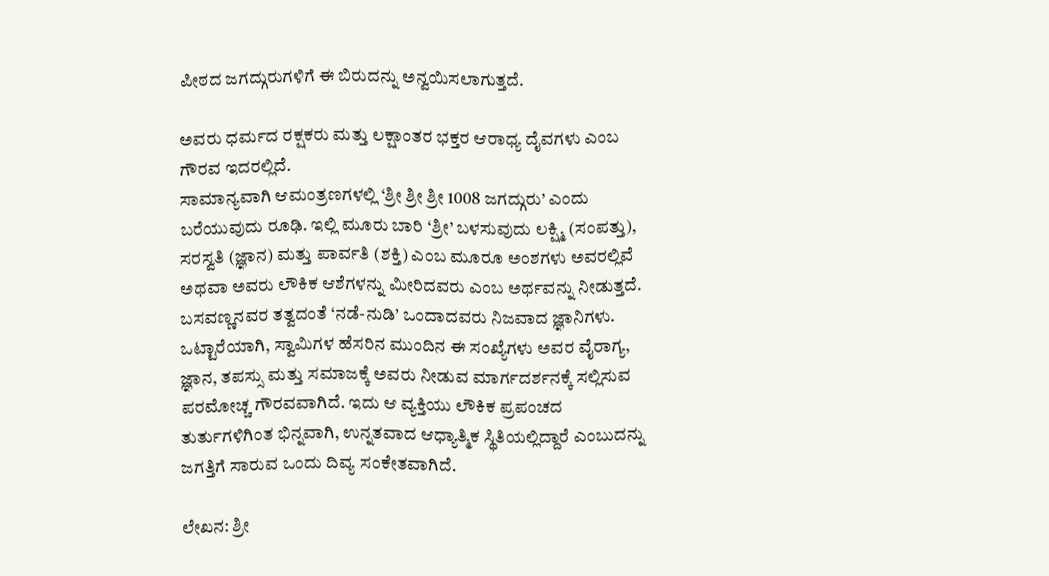ಪೀಠದ ಜಗದ್ಗುರುಗಳಿಗೆ ಈ ಬಿರುದನ್ನು ಅನ್ವಯಿಸಲಾಗುತ್ತದೆ.

ಅವರು ಧರ್ಮದ ರಕ್ಷಕರು ಮತ್ತು ಲಕ್ಷಾಂತರ ಭಕ್ತರ ಆರಾಧ್ಯ ದೈವಗಳು ಎಂಬ ಗೌರವ ಇದರಲ್ಲಿದೆ.
ಸಾಮಾನ್ಯವಾಗಿ ಆಮಂತ್ರಣಗಳಲ್ಲಿ ‘ಶ್ರೀ ಶ್ರೀ ಶ್ರೀ 1008 ಜಗದ್ಗುರು’ ಎಂದು ಬರೆಯುವುದು ರೂಢಿ. ಇಲ್ಲಿ ಮೂರು ಬಾರಿ ‘ಶ್ರೀ’ ಬಳಸುವುದು ಲಕ್ಷ್ಮಿ (ಸಂಪತ್ತು), ಸರಸ್ವತಿ (ಜ್ಞಾನ) ಮತ್ತು ಪಾರ್ವತಿ (ಶಕ್ತಿ) ಎಂಬ ಮೂರೂ ಅಂಶಗಳು ಅವರಲ್ಲಿವೆ ಅಥವಾ ಅವರು ಲೌಕಿಕ ಆಶೆಗಳನ್ನು ಮೀರಿದವರು ಎಂಬ ಅರ್ಥವನ್ನು ನೀಡುತ್ತದೆ. ಬಸವಣ್ಣನವರ ತತ್ವದಂತೆ ‘ನಡೆ-ನುಡಿ’ ಒಂದಾದವರು ನಿಜವಾದ ಜ್ಞಾನಿಗಳು. ಒಟ್ಟಾರೆಯಾಗಿ, ಸ್ವಾಮಿಗಳ ಹೆಸರಿನ ಮುಂದಿನ ಈ ಸಂಖ್ಯೆಗಳು ಅವರ ವೈರಾಗ್ಯ, ಜ್ಞಾನ, ತಪಸ್ಸು ಮತ್ತು ಸಮಾಜಕ್ಕೆ ಅವರು ನೀಡುವ ಮಾರ್ಗದರ್ಶನಕ್ಕೆ ಸಲ್ಲಿಸುವ ಪರಮೋಚ್ಚ ಗೌರವವಾಗಿದೆ. ಇದು ಆ ವ್ಯಕ್ತಿಯು ಲೌಕಿಕ ಪ್ರಪಂಚದ ತುರ್ತುಗಳಿಗಿಂತ ಭಿನ್ನವಾಗಿ, ಉನ್ನತವಾದ ಆಧ್ಯಾತ್ಮಿಕ ಸ್ಥಿತಿಯಲ್ಲಿದ್ದಾರೆ ಎಂಬುದನ್ನು ಜಗತ್ತಿಗೆ ಸಾರುವ ಒಂದು ದಿವ್ಯ ಸಂಕೇತವಾಗಿದೆ.

ಲೇಖನ: ಶ್ರೀ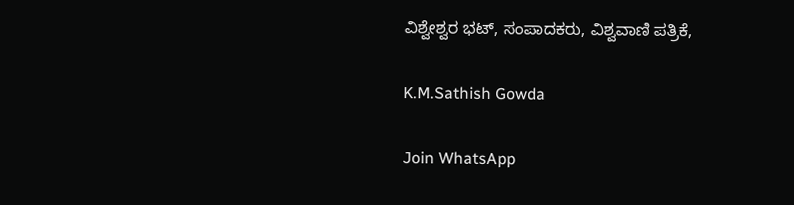ವಿಶ್ವೇಶ್ವರ ಭಟ್, ಸಂಪಾದಕರು, ವಿಶ್ವವಾಣಿ ಪತ್ರಿಕೆ,

K.M.Sathish Gowda

Join WhatsApp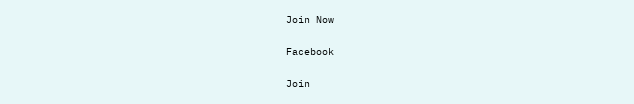Join Now

Facebook

Join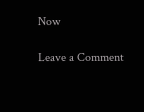Now

Leave a Comment